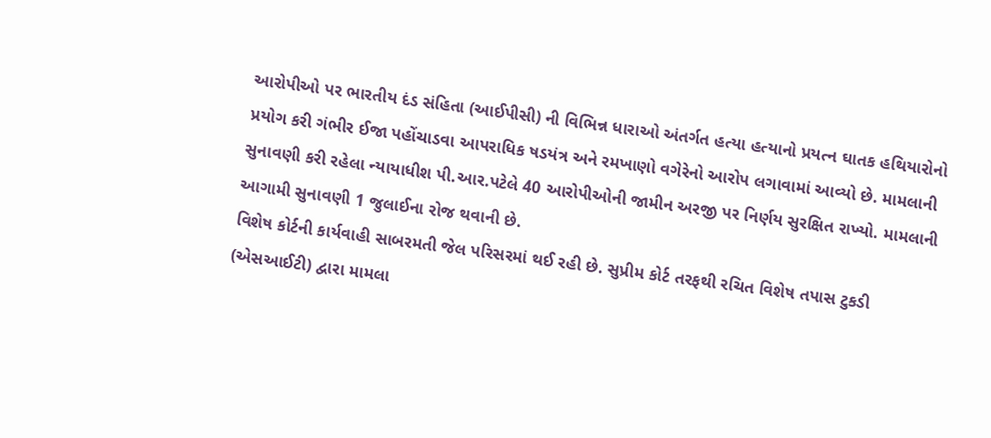આરોપીઓ પર ભારતીય દંડ સંહિતા (આઈપીસી) ની વિભિન્ન ધારાઓ અંતર્ગત હત્યા હત્યાનો પ્રયત્ન ઘાતક હથિયારોનો પ્રયોગ કરી ગંભીર ઈજા પહોંચાડવા આપરાધિક ષડયંત્ર અને રમખાણો વગેરેનો આરોપ લગાવામાં આવ્યો છે. મામલાની સુનાવણી કરી રહેલા ન્યાયાધીશ પી.આર.પટેલે 40 આરોપીઓની જામીન અરજી પર નિર્ણય સુરક્ષિત રાખ્યો. મામલાની આગામી સુનાવણી 1 જુલાઈના રોજ થવાની છે.
વિશેષ કોર્ટની કાર્યવાહી સાબરમતી જેલ પરિસરમાં થઈ રહી છે. સુપ્રીમ કોર્ટ તરફથી રચિત વિશેષ તપાસ ટુકડી (એસઆઈટી) દ્વારા મામલા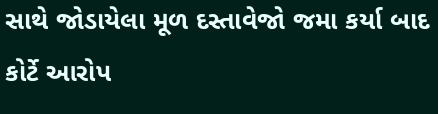સાથે જોડાયેલા મૂળ દસ્તાવેજો જમા કર્યા બાદ કોર્ટે આરોપ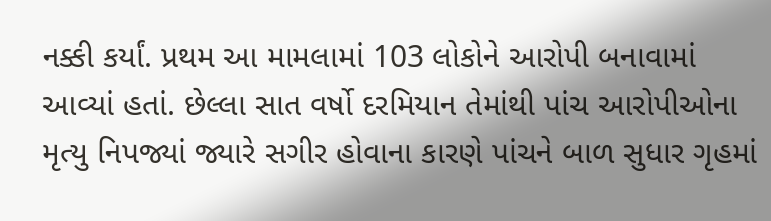નક્કી કર્યાં. પ્રથમ આ મામલામાં 103 લોકોને આરોપી બનાવામાં આવ્યાં હતાં. છેલ્લા સાત વર્ષો દરમિયાન તેમાંથી પાંચ આરોપીઓના મૃત્યુ નિપજ્યાં જ્યારે સગીર હોવાના કારણે પાંચને બાળ સુધાર ગૃહમાં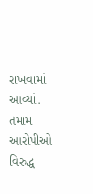રાખવામાં આવ્યાં. તમામ આરોપીઓ વિરુદ્ધ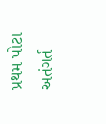પ્રથમ પોટા અતંગર્ત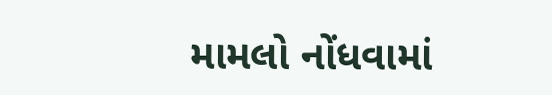મામલો નોંધવામાં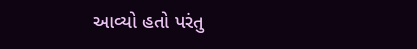આવ્યો હતો પરંતુ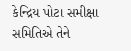કેન્દ્રિય પોટા સમીક્ષા સમિતિએ તેને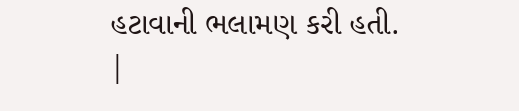હટાવાની ભલામણ કરી હતી.
|